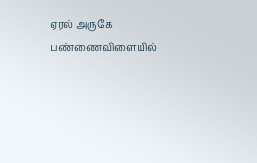ஏரல் அருகே பண்ணைவிளையில்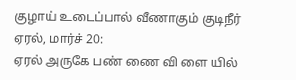குழாய் உடைப்பால் வீணாகும் குடிநீர்
ஏரல், மார்ச் 20:
ஏரல் அருகே பண் ணை வி ளை யில்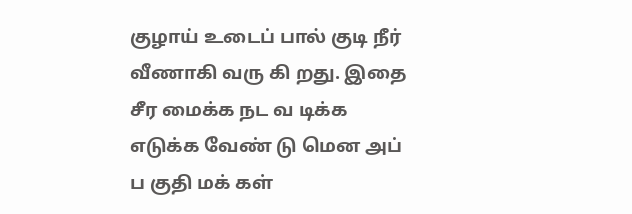குழாய் உடைப் பால் குடி நீர் வீணாகி வரு கி றது. இதை சீர மைக்க நட வ டிக்க எடுக்க வேண் டு மென அப் ப குதி மக் கள்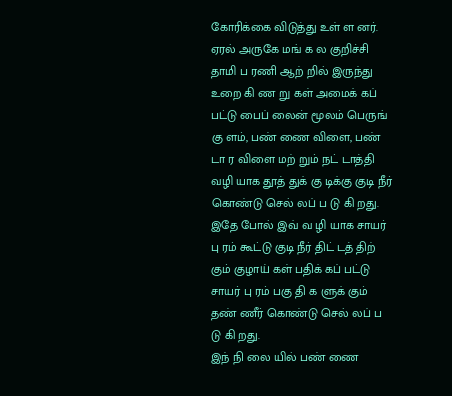கோரிக்கை விடுத்து உள் ள னர்.
ஏரல் அருகே மங் க ல குறிச்சி தாமி ப ரணி ஆற் றில் இருந்து உறை கி ண று கள் அமைக் கப் பட்டு பைப் லைன் மூலம் பெருங் கு ளம், பண் ணை விளை, பண் டா ர விளை மற் றும் நட் டாத்தி வழி யாக தூத் துக் கு டிக்கு குடி நீர் கொண்டு செல் லப் ப டு கி றது. இதே போல் இவ் வ ழி யாக சாயர் பு ரம் கூட்டு குடி நீர் திட் டத் திற் கும் குழாய் கள் பதிக் கப் பட்டு சாயர் பு ரம் பகு தி க ளுக் கும் தண் ணீர் கொண்டு செல் லப் ப டு கி றது.
இந் நி லை யில் பண் ணை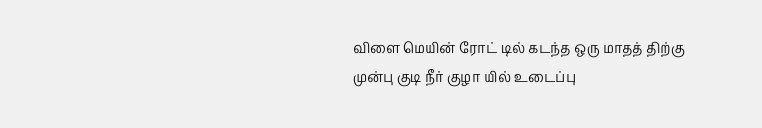விளை மெயின் ரோட் டில் கடந்த ஒரு மாதத் திற்கு முன்பு குடி நீர் குழா யில் உடைப்பு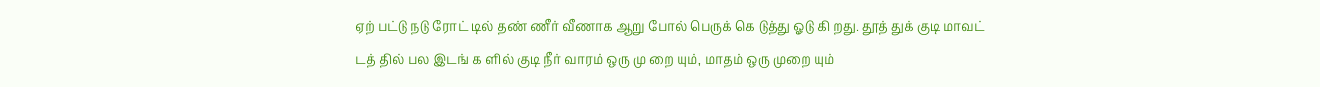ஏற் பட்டு நடு ரோட் டில் தண் ணீர் வீணாக ஆறு போல் பெருக் கெ டுத்து ஓடு கி றது. தூத் துக் குடி மாவட் டத் தில் பல இடங் க ளில் குடி நீர் வாரம் ஒரு மு றை யும், மாதம் ஒரு முறை யும்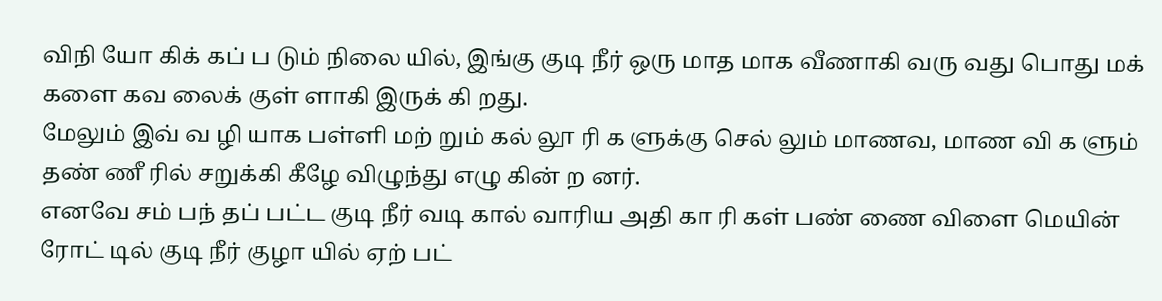விநி யோ கிக் கப் ப டும் நிலை யில், இங்கு குடி நீர் ஒரு மாத மாக வீணாகி வரு வது பொது மக் களை கவ லைக் குள் ளாகி இருக் கி றது.
மேலும் இவ் வ ழி யாக பள்ளி மற் றும் கல் லூ ரி க ளுக்கு செல் லும் மாணவ, மாண வி க ளும் தண் ணீ ரில் சறுக்கி கீழே விழுந்து எழு கின் ற னர்.
எனவே சம் பந் தப் பட்ட குடி நீர் வடி கால் வாரிய அதி கா ரி கள் பண் ணை விளை மெயின் ரோட் டில் குடி நீர் குழா யில் ஏற் பட்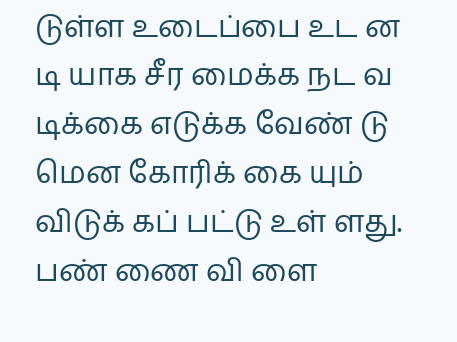டுள்ள உடைப்பை உட ன டி யாக சீர மைக்க நட வ டிக்கை எடுக்க வேண் டு மென கோரிக் கை யும் விடுக் கப் பட்டு உள் ளது.
பண் ணை வி ளை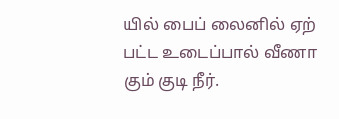யில் பைப் லைனில் ஏற் பட்ட உடைப்பால் வீணா கும் குடி நீர்.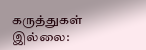கருத்துகள் இல்லை: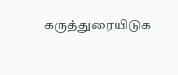கருத்துரையிடுக